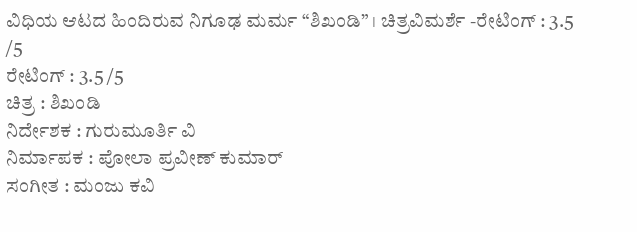ವಿಧಿಯ ಆಟದ ಹಿಂದಿರುವ ನಿಗೂಢ ಮರ್ಮ “ಶಿಖಂಡಿ” । ಚಿತ್ರವಿಮರ್ಶೆ -ರೇಟಿಂಗ್ : 3.5 /5
ರೇಟಿಂಗ್ : 3.5 /5
ಚಿತ್ರ : ಶಿಖಂಡಿ
ನಿರ್ದೇಶಕ : ಗುರುಮೂರ್ತಿ ವಿ
ನಿರ್ಮಾಪಕ : ಪೋಲಾ ಪ್ರವೀಣ್ ಕುಮಾರ್
ಸಂಗೀತ : ಮಂಜು ಕವಿ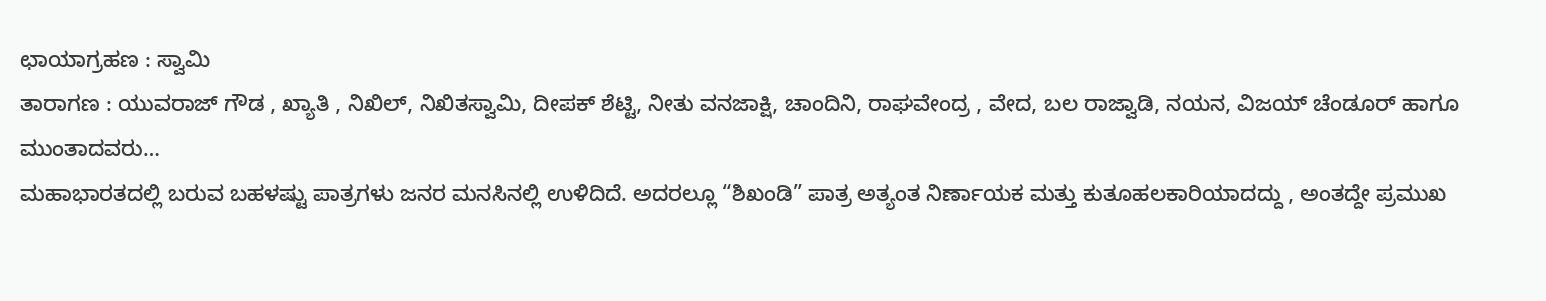ಛಾಯಾಗ್ರಹಣ : ಸ್ವಾಮಿ
ತಾರಾಗಣ : ಯುವರಾಜ್ ಗೌಡ , ಖ್ಯಾತಿ , ನಿಖಿಲ್, ನಿಖಿತಸ್ವಾಮಿ, ದೀಪಕ್ ಶೆಟ್ಟಿ, ನೀತು ವನಜಾಕ್ಷಿ, ಚಾಂದಿನಿ, ರಾಘವೇಂದ್ರ , ವೇದ, ಬಲ ರಾಜ್ವಾಡಿ, ನಯನ, ವಿಜಯ್ ಚೆಂಡೂರ್ ಹಾಗೂ ಮುಂತಾದವರು…
ಮಹಾಭಾರತದಲ್ಲಿ ಬರುವ ಬಹಳಷ್ಟು ಪಾತ್ರಗಳು ಜನರ ಮನಸಿನಲ್ಲಿ ಉಳಿದಿದೆ. ಅದರಲ್ಲೂ “ಶಿಖಂಡಿ” ಪಾತ್ರ ಅತ್ಯಂತ ನಿರ್ಣಾಯಕ ಮತ್ತು ಕುತೂಹಲಕಾರಿಯಾದದ್ದು , ಅಂತದ್ದೇ ಪ್ರಮುಖ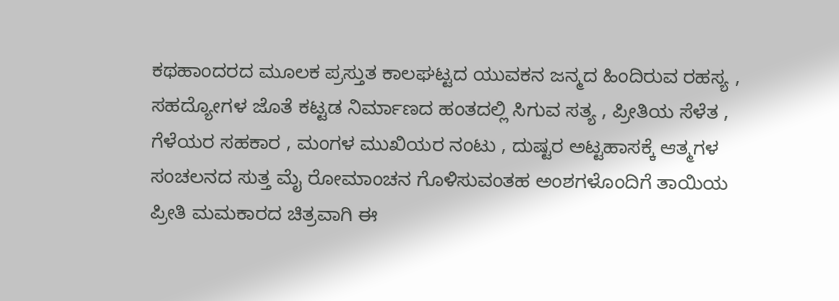ಕಥಹಾಂದರದ ಮೂಲಕ ಪ್ರಸ್ತುತ ಕಾಲಘಟ್ಟದ ಯುವಕನ ಜನ್ಮದ ಹಿಂದಿರುವ ರಹಸ್ಯ , ಸಹದ್ಯೋಗಳ ಜೊತೆ ಕಟ್ಟಡ ನಿರ್ಮಾಣದ ಹಂತದಲ್ಲಿ ಸಿಗುವ ಸತ್ಯ , ಪ್ರೀತಿಯ ಸೆಳೆತ , ಗೆಳೆಯರ ಸಹಕಾರ , ಮಂಗಳ ಮುಖಿಯರ ನಂಟು , ದುಷ್ಟರ ಅಟ್ಟಹಾಸಕ್ಕೆ ಆತ್ಮಗಳ ಸಂಚಲನದ ಸುತ್ತ ಮೈ ರೋಮಾಂಚನ ಗೊಳಿಸುವಂತಹ ಅಂಶಗಳೊಂದಿಗೆ ತಾಯಿಯ ಪ್ರೀತಿ ಮಮಕಾರದ ಚಿತ್ರವಾಗಿ ಈ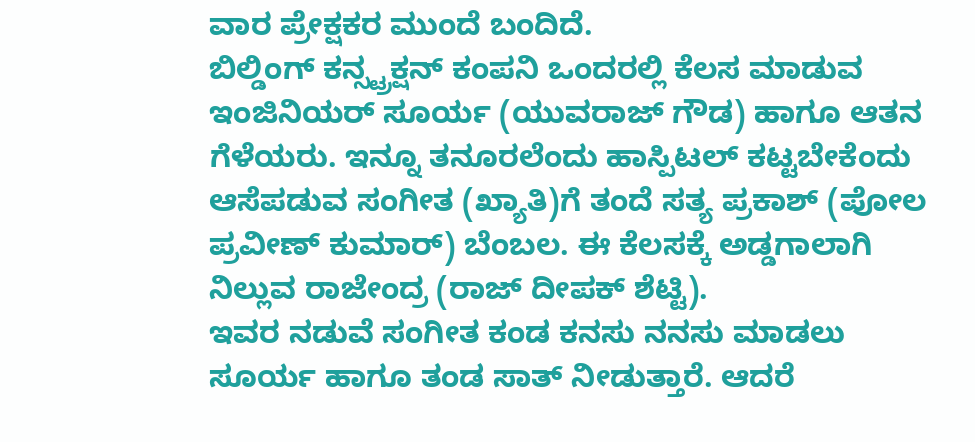ವಾರ ಪ್ರೇಕ್ಷಕರ ಮುಂದೆ ಬಂದಿದೆ.
ಬಿಲ್ಡಿಂಗ್ ಕನ್ಸ್ಟ್ರಕ್ಷನ್ ಕಂಪನಿ ಒಂದರಲ್ಲಿ ಕೆಲಸ ಮಾಡುವ ಇಂಜಿನಿಯರ್ ಸೂರ್ಯ (ಯುವರಾಜ್ ಗೌಡ) ಹಾಗೂ ಆತನ ಗೆಳೆಯರು. ಇನ್ನೂ ತನೂರಲೆಂದು ಹಾಸ್ಪಿಟಲ್ ಕಟ್ಟಬೇಕೆಂದು ಆಸೆಪಡುವ ಸಂಗೀತ (ಖ್ಯಾತಿ)ಗೆ ತಂದೆ ಸತ್ಯ ಪ್ರಕಾಶ್ (ಪೋಲ ಪ್ರವೀಣ್ ಕುಮಾರ್) ಬೆಂಬಲ. ಈ ಕೆಲಸಕ್ಕೆ ಅಡ್ಡಗಾಲಾಗಿ ನಿಲ್ಲುವ ರಾಜೇಂದ್ರ (ರಾಜ್ ದೀಪಕ್ ಶೆಟ್ಟಿ).
ಇವರ ನಡುವೆ ಸಂಗೀತ ಕಂಡ ಕನಸು ನನಸು ಮಾಡಲು ಸೂರ್ಯ ಹಾಗೂ ತಂಡ ಸಾತ್ ನೀಡುತ್ತಾರೆ. ಆದರೆ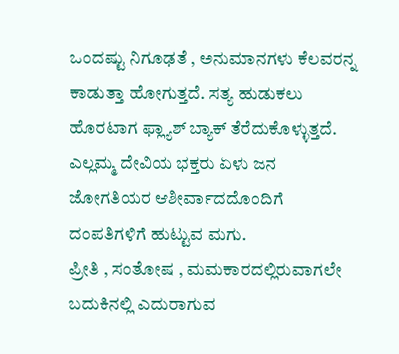ಒಂದಷ್ಟು ನಿಗೂಢತೆ , ಅನುಮಾನಗಳು ಕೆಲವರನ್ನ ಕಾಡುತ್ತಾ ಹೋಗುತ್ತದೆ. ಸತ್ಯ ಹುಡುಕಲು ಹೊರಟಾಗ ಫ್ಲ್ಯಾಶ್ ಬ್ಯಾಕ್ ತೆರೆದುಕೊಳ್ಳುತ್ತದೆ. ಎಲ್ಲಮ್ಮ ದೇವಿಯ ಭಕ್ತರು ಏಳು ಜನ ಜೋಗತಿಯರ ಆಶೀರ್ವಾದದೊಂದಿಗೆ ದಂಪತಿಗಳಿಗೆ ಹುಟ್ಟುವ ಮಗು.
ಪ್ರೀತಿ , ಸಂತೋಷ , ಮಮಕಾರದಲ್ಲಿರುವಾಗಲೇ ಬದುಕಿನಲ್ಲಿ ಎದುರಾಗುವ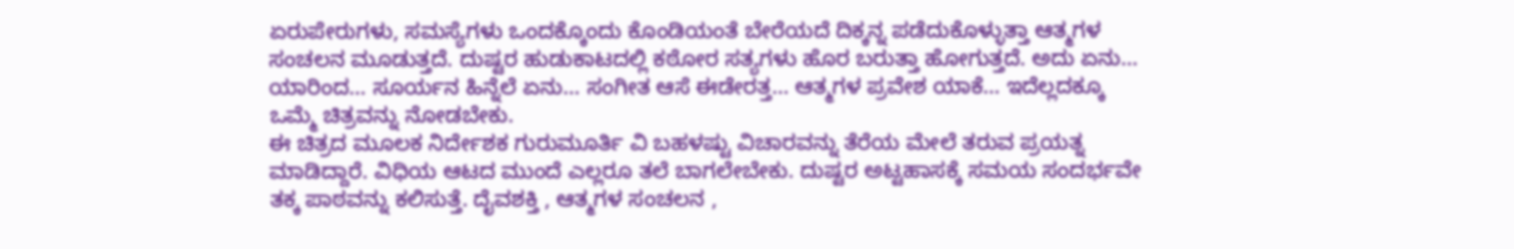ಏರುಪೇರುಗಳು, ಸಮಸ್ಯೆಗಳು ಒಂದಕ್ಕೊಂದು ಕೊಂಡಿಯಂತೆ ಬೇರೆಯದೆ ದಿಕ್ಕನ್ನ ಪಡೆದುಕೊಳ್ಳುತ್ತಾ ಆತ್ಮಗಳ ಸಂಚಲನ ಮೂಡುತ್ತದೆ. ದುಷ್ಟರ ಹುಡುಕಾಟದಲ್ಲಿ ಕಠೋರ ಸತ್ಯಗಳು ಹೊರ ಬರುತ್ತಾ ಹೋಗುತ್ತದೆ. ಅದು ಏನು… ಯಾರಿಂದ… ಸೂರ್ಯನ ಹಿನ್ನೆಲೆ ಏನು… ಸಂಗೀತ ಆಸೆ ಈಡೇರತ್ತ… ಆತ್ಮಗಳ ಪ್ರವೇಶ ಯಾಕೆ… ಇದೆಲ್ಲದಕ್ಕೂ ಒಮ್ಮೆ ಚಿತ್ರವನ್ನು ನೋಡಬೇಕು.
ಈ ಚಿತ್ರದ ಮೂಲಕ ನಿರ್ದೇಶಕ ಗುರುಮೂರ್ತಿ ವಿ ಬಹಳಷ್ಟು ವಿಚಾರವನ್ನು ತೆರೆಯ ಮೇಲೆ ತರುವ ಪ್ರಯತ್ನ ಮಾಡಿದ್ದಾರೆ. ವಿಧಿಯ ಆಟದ ಮುಂದೆ ಎಲ್ಲರೂ ತಲೆ ಬಾಗಲೇಬೇಕು. ದುಷ್ಟರ ಅಟ್ಟಹಾಸಕ್ಕೆ ಸಮಯ ಸಂದರ್ಭವೇ ತಕ್ಕ ಪಾಠವನ್ನು ಕಲಿಸುತ್ತೆ. ದೈವಶಕ್ತಿ , ಆತ್ಮಗಳ ಸಂಚಲನ ,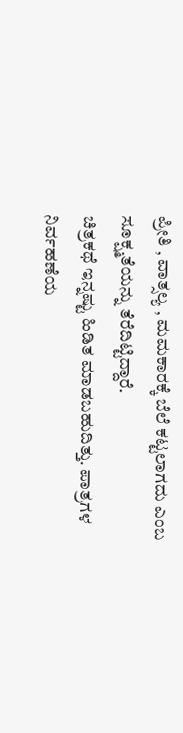ಪ್ರೀತಿ , ವಾತ್ಸಲ್ಯ , ಮಮಕಾರಕ್ಕೆ ಬೆಲೆ ಕಟ್ಟಲಾಗದು ಎಂಬ ಸೂಕ್ಷ್ಮತೆಯನ್ನು ತೆರೆದಿಟ್ಟಿದ್ದಾರೆ.
ಚಿತ್ರಕಥೆ ಇನ್ನಷ್ಟು ಹಿಡಿತ ಮಾಡಬಹುದಿತ್ತು. ಪಾತ್ರಗಳ ನಿರ್ವಹಣೆಯ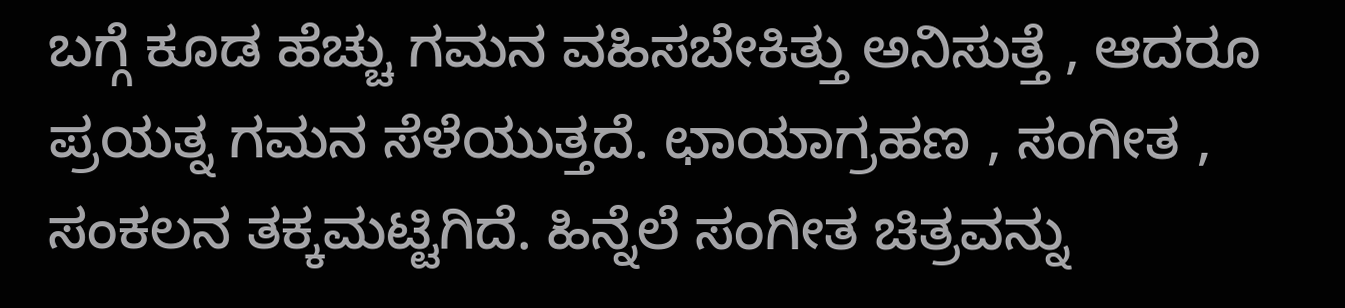ಬಗ್ಗೆ ಕೂಡ ಹೆಚ್ಚು ಗಮನ ವಹಿಸಬೇಕಿತ್ತು ಅನಿಸುತ್ತೆ , ಆದರೂ ಪ್ರಯತ್ನ ಗಮನ ಸೆಳೆಯುತ್ತದೆ. ಛಾಯಾಗ್ರಹಣ , ಸಂಗೀತ , ಸಂಕಲನ ತಕ್ಕಮಟ್ಟಿಗಿದೆ. ಹಿನ್ನೆಲೆ ಸಂಗೀತ ಚಿತ್ರವನ್ನು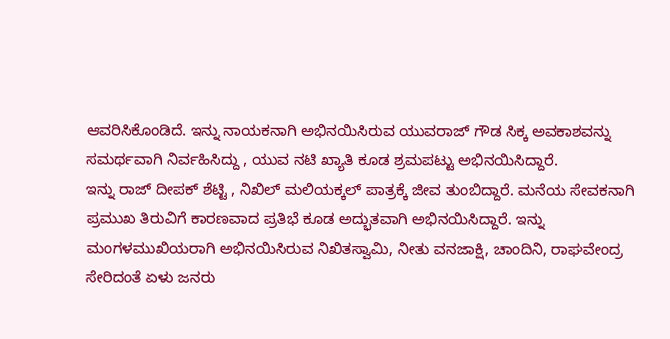ಆವರಿಸಿಕೊಂಡಿದೆ. ಇನ್ನು ನಾಯಕನಾಗಿ ಅಭಿನಯಿಸಿರುವ ಯುವರಾಜ್ ಗೌಡ ಸಿಕ್ಕ ಅವಕಾಶವನ್ನು ಸಮರ್ಥವಾಗಿ ನಿರ್ವಹಿಸಿದ್ದು , ಯುವ ನಟಿ ಖ್ಯಾತಿ ಕೂಡ ಶ್ರಮಪಟ್ಟು ಅಭಿನಯಿಸಿದ್ದಾರೆ.
ಇನ್ನು ರಾಜ್ ದೀಪಕ್ ಶೆಟ್ಟಿ , ನಿಖಿಲ್ ಮಲಿಯಕ್ಕಲ್ ಪಾತ್ರಕ್ಕೆ ಜೀವ ತುಂಬಿದ್ದಾರೆ. ಮನೆಯ ಸೇವಕನಾಗಿ ಪ್ರಮುಖ ತಿರುವಿಗೆ ಕಾರಣವಾದ ಪ್ರತಿಭೆ ಕೂಡ ಅದ್ಭುತವಾಗಿ ಅಭಿನಯಿಸಿದ್ದಾರೆ. ಇನ್ನು ಮಂಗಳಮುಖಿಯರಾಗಿ ಅಭಿನಯಿಸಿರುವ ನಿಖಿತಸ್ವಾಮಿ, ನೀತು ವನಜಾಕ್ಷಿ, ಚಾಂದಿನಿ, ರಾಘವೇಂದ್ರ ಸೇರಿದಂತೆ ಏಳು ಜನರು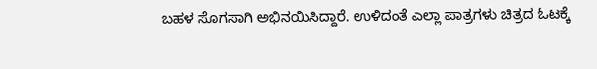ಬಹಳ ಸೊಗಸಾಗಿ ಅಭಿನಯಿಸಿದ್ದಾರೆ. ಉಳಿದಂತೆ ಎಲ್ಲಾ ಪಾತ್ರಗಳು ಚಿತ್ರದ ಓಟಕ್ಕೆ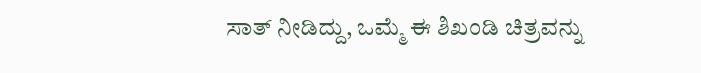ಸಾತ್ ನೀಡಿದ್ದು, ಒಮ್ಮೆ ಈ ಶಿಖಂಡಿ ಚಿತ್ರವನ್ನು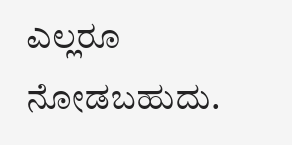ಎಲ್ಲರೂ ನೋಡಬಹುದು.